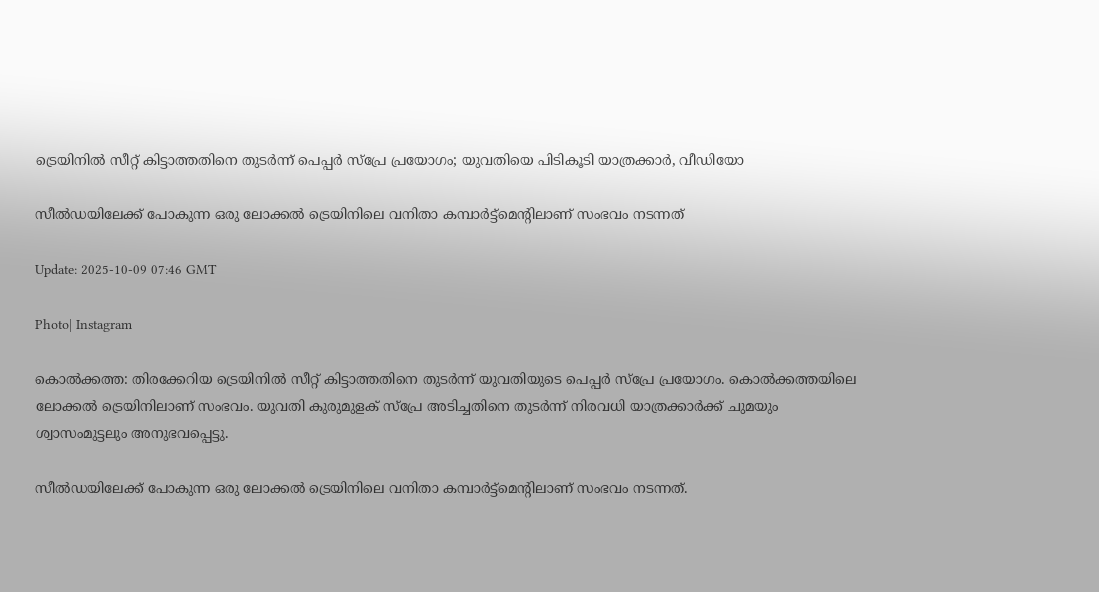ട്രെയിനിൽ സീറ്റ് കിട്ടാത്തതിനെ തുടർന്ന് പെപ്പർ സ്പ്രേ പ്രയോഗം; യുവതിയെ പിടികൂടി യാത്രക്കാർ, വീഡിയോ

സീൽഡയിലേക്ക് പോകുന്ന ഒരു ലോക്കൽ ട്രെയിനിലെ വനിതാ കമ്പാർട്ട്മെന്‍റിലാണ് സംഭവം നടന്നത്

Update: 2025-10-09 07:46 GMT

Photo| Instagram

കൊൽക്കത്ത: തിരക്കേറിയ ട്രെയിനിൽ സീറ്റ് കിട്ടാത്തതിനെ തുടര്‍ന്ന് യുവതിയുടെ പെപ്പര്‍ സ്പ്രേ പ്രയോഗം. കൊൽക്കത്തയിലെ ലോക്കൽ ട്രെയിനിലാണ് സംഭവം. യുവതി കുരുമുളക് സ്പ്രേ അടിച്ചതിനെ തുടര്‍ന്ന് നിരവധി യാത്രക്കാര്‍ക്ക് ചുമയും ശ്വാസംമുട്ടലും അനുഭവപ്പെട്ടു.

സീൽഡയിലേക്ക് പോകുന്ന ഒരു ലോക്കൽ ട്രെയിനിലെ വനിതാ കമ്പാർട്ട്മെന്‍റിലാണ് സംഭവം നടന്നത്.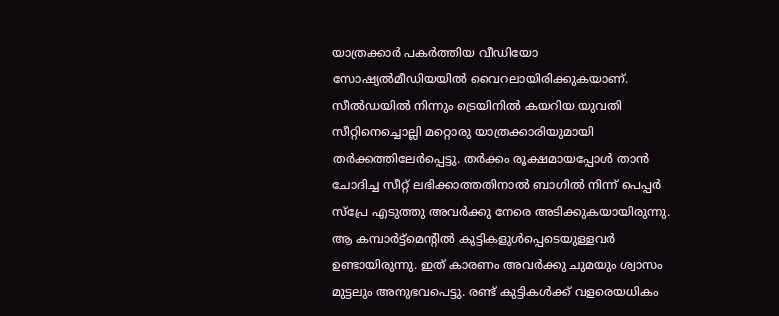യാത്രക്കാര്‍ പകര്‍ത്തിയ വീഡിയോ സോഷ്യൽമീഡിയയിൽ വൈറലായിരിക്കുകയാണ്. സീൽഡയിൽ നിന്നും ട്രെയിനിൽ കയറിയ യുവതി സീറ്റിനെച്ചൊല്ലി മറ്റൊരു യാത്രക്കാരിയുമായി തർക്കത്തിലേർപ്പെട്ടു. തര്‍ക്കം രൂക്ഷമായപ്പോൾ താൻ ചോദിച്ച സീറ്റ് ലഭിക്കാത്തതിനാൽ ബാഗിൽ നിന്ന് പെപ്പർ സ്പ്രേ എടുത്തു അവർക്കു നേരെ അടിക്കുകയായിരുന്നു. ആ കമ്പാർട്ട്മെന്റിൽ കുട്ടികളുൾപ്പെടെയുള്ളവർ ഉണ്ടായിരുന്നു. ഇത് കാരണം അവർക്കു ചുമയും ശ്വാസം മുട്ടലും അനുഭവപെട്ടു. രണ്ട് കുട്ടികൾക്ക് വളരെയധികം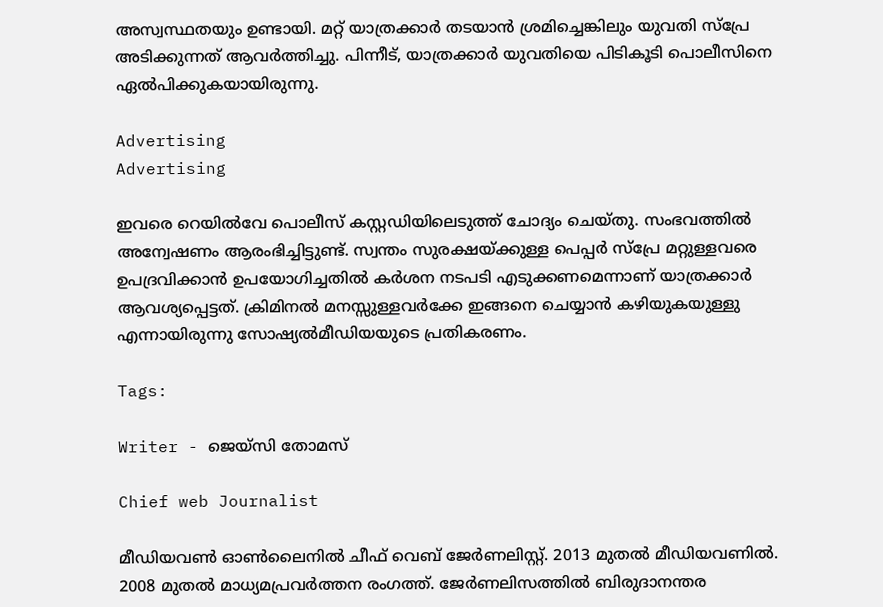അസ്വസ്ഥതയും ഉണ്ടായി. മറ്റ് യാത്രക്കാര്‍ തടയാൻ ശ്രമിച്ചെങ്കിലും യുവതി സ്പ്രേ അടിക്കുന്നത് ആവര്‍ത്തിച്ചു. പിന്നീട്, യാത്രക്കാർ യുവതിയെ പിടികൂടി പൊലീസിനെ ഏൽപിക്കുകയായിരുന്നു.

Advertising
Advertising

ഇവരെ റെയിൽവേ പൊലീസ് കസ്റ്റഡിയിലെടുത്ത് ചോദ്യം ചെയ്തു. സംഭവത്തിൽ അന്വേഷണം ആരംഭിച്ചിട്ടുണ്ട്. സ്വന്തം സുരക്ഷയ്ക്കുള്ള പെപ്പർ സ്പ്രേ മറ്റുള്ളവരെ ഉപദ്രവിക്കാൻ ഉപയോഗിച്ചതിൽ കർശന നടപടി എടുക്കണമെന്നാണ് യാത്രക്കാർ ആവശ്യപ്പെട്ടത്. ക്രിമിനൽ മനസ്സുള്ളവർക്കേ ഇങ്ങനെ ചെയ്യാൻ കഴിയുകയുള്ളു എന്നായിരുന്നു സോഷ്യൽമീഡിയയുടെ പ്രതികരണം.

Tags:

Writer - ജെയ്സി തോമസ്

Chief web Journalist

മീഡിയവൺ ഓൺലൈനിൽ ചീഫ് വെബ് ജേർണലിസ്റ്റ്. 2013 മുതൽ മീഡിയവണിൽ. 2008 മുതൽ മാധ്യമപ്രവർത്തന രംഗത്ത്. ജേർണലിസത്തിൽ ബിരുദാനന്തര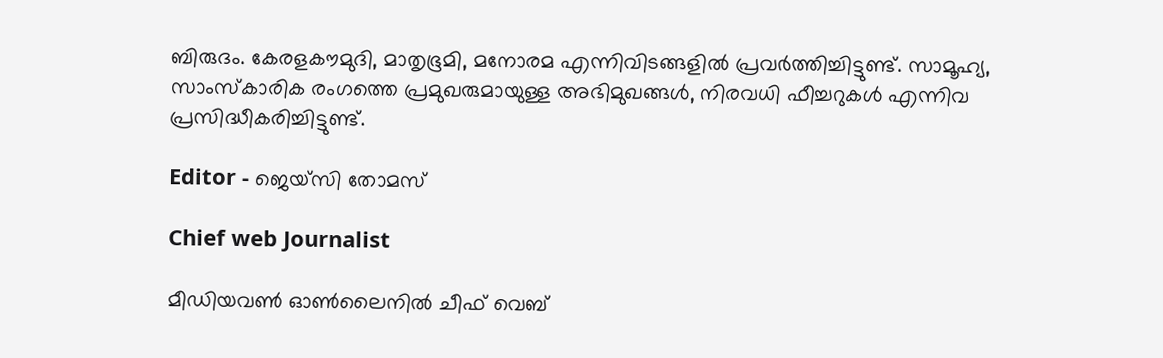ബിരുദം. കേരളകൗമുദി, മാതൃഭൂമി, മനോരമ എന്നിവിടങ്ങളിൽ പ്രവർത്തിച്ചിട്ടുണ്ട്. സാമൂഹ്യ, സാംസ്‌കാരിക രംഗത്തെ പ്രമുഖരുമായുള്ള അഭിമുഖങ്ങൾ, നിരവധി ഫീച്ചറുകൾ എന്നിവ പ്രസിദ്ധീകരിച്ചിട്ടുണ്ട്.

Editor - ജെയ്സി തോമസ്

Chief web Journalist

മീഡിയവൺ ഓൺലൈനിൽ ചീഫ് വെബ്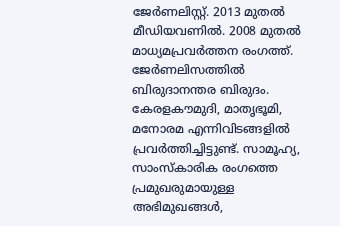ജേർണലിസ്റ്റ്. 2013 മുതൽ മീഡിയവണിൽ. 2008 മുതൽ മാധ്യമപ്രവർത്തന രംഗത്ത്. ജേർണലിസത്തിൽ ബിരുദാനന്തര ബിരുദം. കേരളകൗമുദി, മാതൃഭൂമി, മനോരമ എന്നിവിടങ്ങളിൽ പ്രവർത്തിച്ചിട്ടുണ്ട്. സാമൂഹ്യ, സാംസ്‌കാരിക രംഗത്തെ പ്രമുഖരുമായുള്ള അഭിമുഖങ്ങൾ,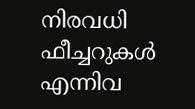നിരവധി ഫീച്ചറുകൾ എന്നിവ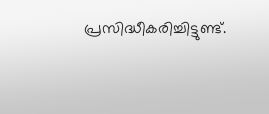പ്രസിദ്ധീകരിച്ചിട്ടുണ്ട്.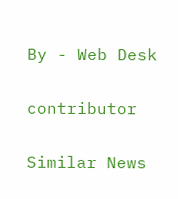By - Web Desk

contributor

Similar News